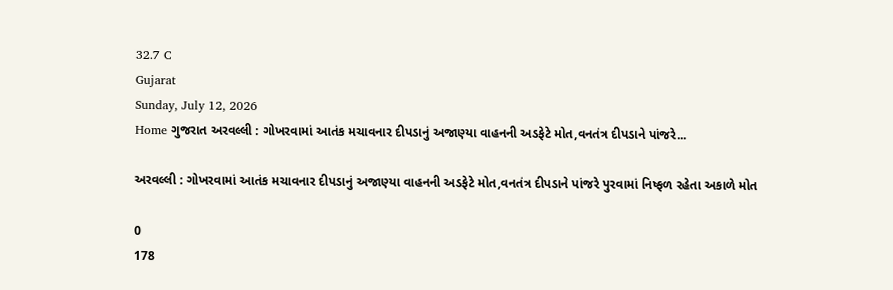32.7 C
Gujarat
Sunday, July 12, 2026
Home ગુજરાત અરવલ્લી : ગોખરવામાં આતંક મચાવનાર દીપડાનું અજાણ્યા વાહનની અડફેટે મોત,વનતંત્ર દીપડાને પાંજરે...

અરવલ્લી : ગોખરવામાં આતંક મચાવનાર દીપડાનું અજાણ્યા વાહનની અડફેટે મોત,વનતંત્ર દીપડાને પાંજરે પુરવામાં નિષ્ફળ રહેતા અકાળે મોત

0
178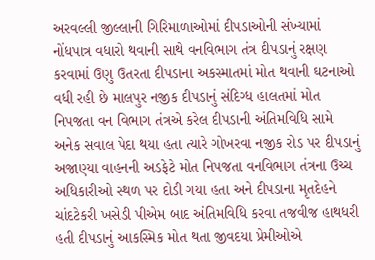અરવલ્લી જીલ્લાની ગિરિમાળાઓમાં દીપડાઓની સંખ્યામાં નોંધપાત્ર વધારો થવાની સાથે વનવિભાગ તંત્ર દીપડાનું રક્ષણ કરવામાં ઉણુ ઉતરતા દીપડાના અકસ્માતમાં મોત થવાની ઘટનાઓ વધી રહી છે માલપુર નજીક દીપડાનું સંદિગ્ધ હાલતમાં મોત નિપજતા વન વિભાગ તંત્રએ કરેલ દીપડાની અંતિમવિધિ સામે અનેક સવાલ પેદા થયા હતા ત્યારે ગોખરવા નજીક રોડ પર દીપડાનું અજાણ્યા વાહનની અડફેટે મોત નિપજતા વનવિભાગ તંત્રના ઉચ્ચ અધિકારીઓ સ્થળ પર દોડી ગયા હતા અને દીપડાના મૃતદેહને ચાંદટેકરી ખસેડી પીએમ બાદ અંતિમવિધિ કરવા તજવીજ હાથધરી હતી દીપડાનું આકસ્મિક મોત થતા જીવદયા પ્રેમીઓએ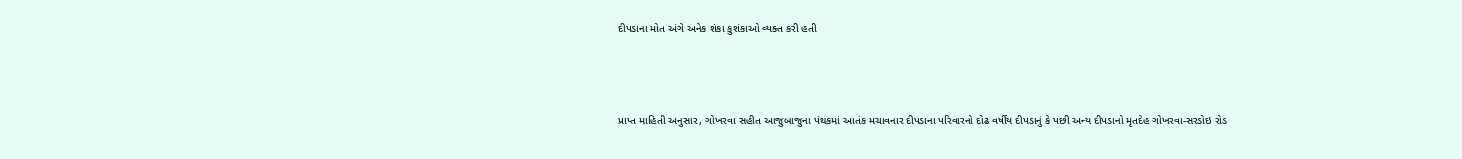દીપડાના મોત અંગે અનેક શંકા કુશંકાઓ વ્યક્ત કરી હતી



પ્રાપ્ત માહિતી અનુસાર, ગોખરવા સહીત આજુબાજુના પંથકમાં આતંક મચાવનાર દીપડાના પરિવારનો દોઢ વર્ષીય દીપડાનું કે પછી અન્ય દીપડાનો મૃતદેહ ગોખરવા-સરડોઇ રોડ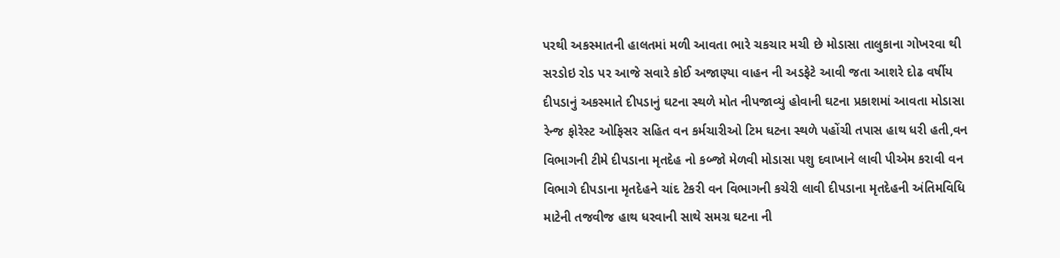પરથી અકસ્માતની હાલતમાં મળી આવતા ભારે ચકચાર મચી છે મોડાસા તાલુકાના ગોખરવા થી સરડોઇ રોડ પર આજે સવારે કોઈ અજાણ્યા વાહન ની અડફેટે આવી જતા આશરે દોઢ વર્ષીય દીપડાનું અકસ્માતે દીપડાનું ઘટના સ્થળે મોત નીપજાવ્યું હોવાની ઘટના પ્રકાશમાં આવતા મોડાસા રેન્જ ફોરેસ્ટ ઓફિસર સહિત વન કર્મચારીઓ ટિમ ઘટના સ્થળે પહોંચી તપાસ હાથ ધરી હતી,વન વિભાગની ટીમે દીપડાના મૃતદેહ નો કબ્જો મેળવી મોડાસા પશુ દવાખાને લાવી પીએમ કરાવી વન વિભાગે દીપડાના મૃતદેહને ચાંદ ટેકરી વન વિભાગની કચેરી લાવી દીપડાના મૃતદેહની અંતિમવિધિ માટેની તજવીજ હાથ ધરવાની સાથે સમગ્ર ઘટના ની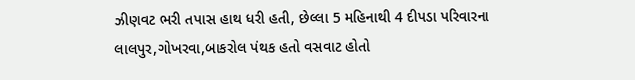ઝીણવટ ભરી તપાસ હાથ ધરી હતી, છેલ્લા 5 મહિનાથી 4 દીપડા પરિવારના લાલપુર,ગોખરવા,બાકરોલ પંથક હતો વસવાટ હોતો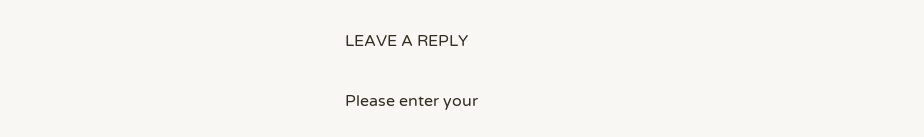LEAVE A REPLY

Please enter your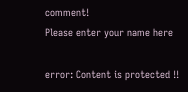comment!
Please enter your name here

error: Content is protected !!